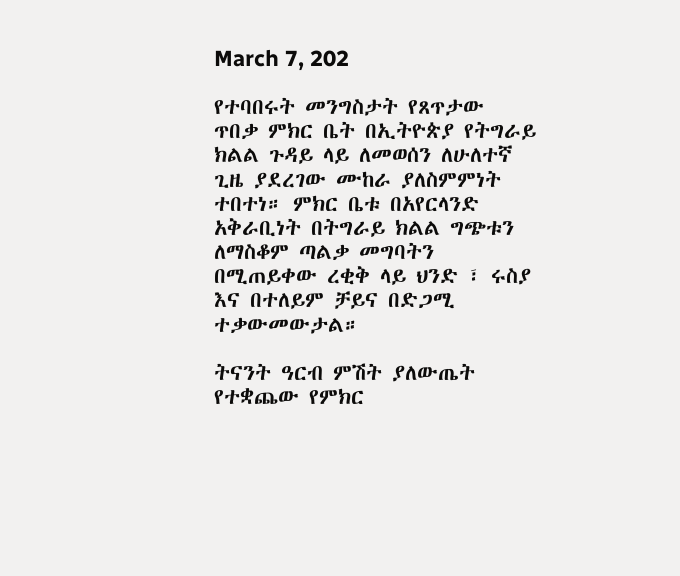March 7, 202

የተባበሩት መንግስታት የጸጥታው ጥበቃ ምክር ቤት በኢትዮጵያ የትግራይ ክልል ጉዳይ ላይ ለመወሰን ለሁለተኛ ጊዜ ያደረገው ሙከራ ያለስምምነት ተበተነ። ምክር ቤቱ በአየርላንድ አቅራቢነት በትግራይ ክልል ግጭቱን ለማስቆም ጣልቃ መግባትን በሚጠይቀው ረቂቅ ላይ ህንድ ፣ ሩስያ እና በተለይም ቻይና በድጋሚ ተቃውመውታል።

ትናንት ዓርብ ምሽት ያለውጤት የተቋጨው የምክር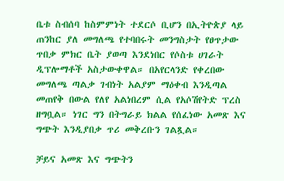ቤቱ ስብሰባ ከስምምነት ተደርሶ ቢሆን በኢትዮጵያ ላይ ጠንከር ያለ መግለጫ የተባበሩት መንግስታት የፀጥታው ጥበቃ ምክር ቤት ያወጣ እንደነበር የሶስቱ ሀገራት ዲፕሎማቶች አስታውቀዋል። በአየርላንድ የቀረበው መግለጫ ጣልቃ ገብነት አልያም ማዕቀብ እንዲጣል መጠየቅ በውል የለየ አልነበረም ሲል የአሶሽየትድ ፕረስ ዘግቧል። ነገር ግን በትግራይ ክልል የሰፈነው አመጽ እና ግጭት እንዲያበቃ ጥሪ መቅረቡን ገልጿል።

ቻይና አመጽ እና ግጭትን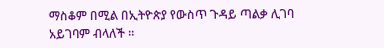ማስቆም በሚል በኢትዮጵያ የውስጥ ጉዳይ ጣልቃ ሊገባ አይገባም ብላለች ።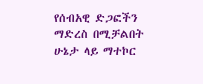የሰብአዊ ድጋፎችን ማድረስ በሚቻልበት ሁኔታ ላይ ማተኮር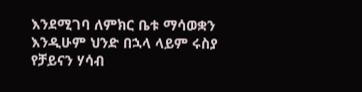እንደሚገባ ለምክር ቤቱ ማሳወቋን እንዲሁም ህንድ በኋላ ላይም ሩስያ የቻይናን ሃሳብ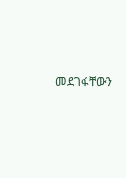መደገፋቸውን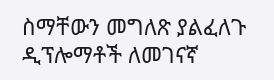ስማቸውን መግለጽ ያልፈለጉ ዲፕሎማቶች ለመገናኛ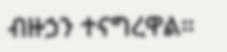ብዙኃን ተናግረዋል።